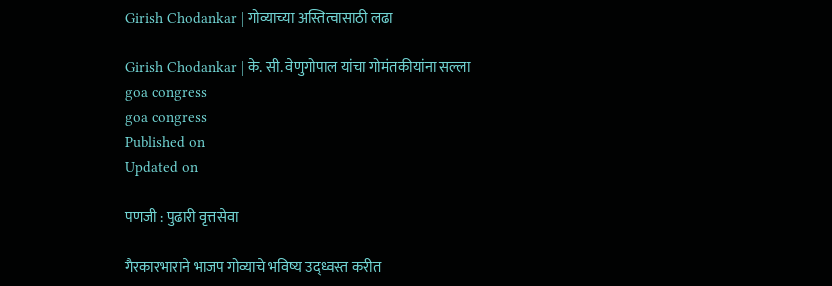Girish Chodankar | गोव्याच्या अस्तित्वासाठी लढा

Girish Chodankar | के. सी. वेणुगोपाल यांचा गोमंतकीयांना सल्ला
goa congress
goa congress
Published on
Updated on

पणजी : पुढारी वृत्तसेवा

गैरकारभाराने भाजप गोव्याचे भविष्य उद्ध्वस्त करीत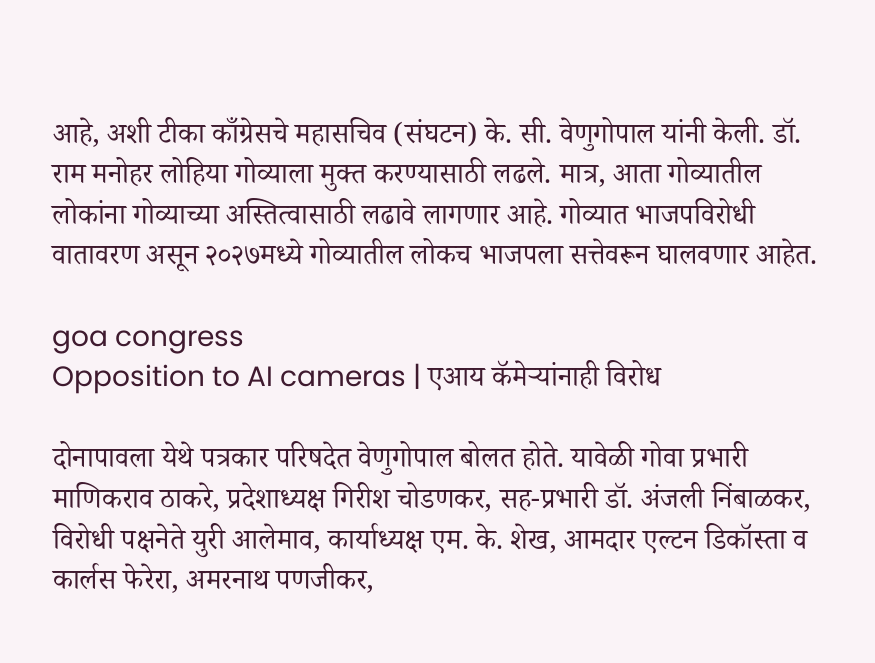आहे, अशी टीका काँग्रेसचे महासचिव (संघटन) के. सी. वेणुगोपाल यांनी केली. डॉ. राम मनोहर लोहिया गोव्याला मुक्त करण्यासाठी लढले. मात्र, आता गोव्यातील लोकांना गोव्याच्या अस्तित्वासाठी लढावे लागणार आहे. गोव्यात भाजपविरोधी वातावरण असून २०२७मध्ये गोव्यातील लोकच भाजपला सत्तेवरून घालवणार आहेत.

goa congress
Opposition to AI cameras | एआय कॅमेऱ्यांनाही विरोध

दोनापावला येथे पत्रकार परिषदेत वेणुगोपाल बोलत होते. यावेळी गोवा प्रभारी माणिकराव ठाकरे, प्रदेशाध्यक्ष गिरीश चोडणकर, सह-प्रभारी डॉ. अंजली निंबाळकर, विरोधी पक्षनेते युरी आलेमाव, कार्याध्यक्ष एम. के. शेख, आमदार एल्टन डिकॉस्ता व कार्लस फेरेरा, अमरनाथ पणजीकर,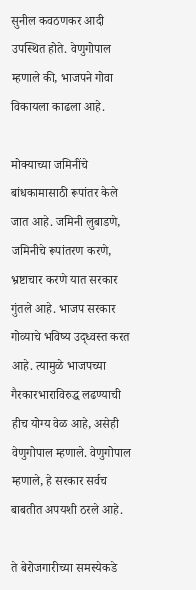सुनील कवठणकर आदी उपस्थित होते. वेणुगोपाल म्हणाले की, भाजपने गोवा विकायला काढला आहे.

मोक्याच्या जमिनींचे बांधकामासाठी रूपांतर केले जात आहे. जमिनी लुबाडणे, जमिनीचे रूपांतरण करणे, भ्रष्टाचार करणे यात सरकार गुंतले आहे. भाजप सरकार गोव्याचे भविष्य उद्ध्वस्त करत आहे. त्यामुळे भाजपच्या गैरकारभाराविरुद्ध लढण्याची हीच योग्य वेळ आहे, असेही वेणुगोपाल म्हणाले. वेणुगोपाल म्हणाले, हे सरकार सर्वच बाबतीत अपयशी ठरले आहे.

ते बेरोजगारीच्या समस्येकडे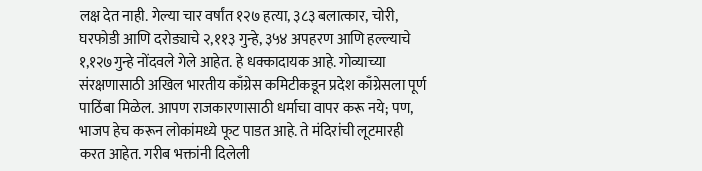लक्ष देत नाही. गेल्या चार वर्षांत १२७ हत्या, ३८३ बलात्कार, चोरी, घरफोडी आणि दरोड्याचे २,११३ गुन्हे, ३५४ अपहरण आणि हल्ल्याचे १,१२७गुन्हे नोंदवले गेले आहेत. हे धक्कादायक आहे. गोव्याच्या संरक्षणासाठी अखिल भारतीय काँग्रेस कमिटीकडून प्रदेश काँग्रेसला पूर्ण पाठिंबा मिळेल. आपण राजकारणासाठी धर्माचा वापर करू नये; पण, भाजप हेच करून लोकांमध्ये फूट पाडत आहे. ते मंदिरांची लूटमारही करत आहेत. गरीब भक्तांनी दिलेली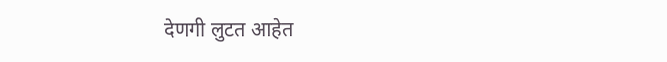देणगी लुटत आहेत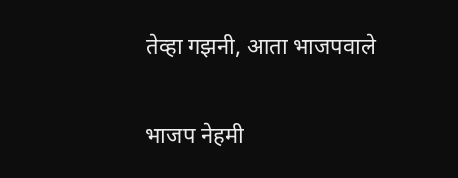तेव्हा गझनी, आता भाजपवाले

भाजप नेहमी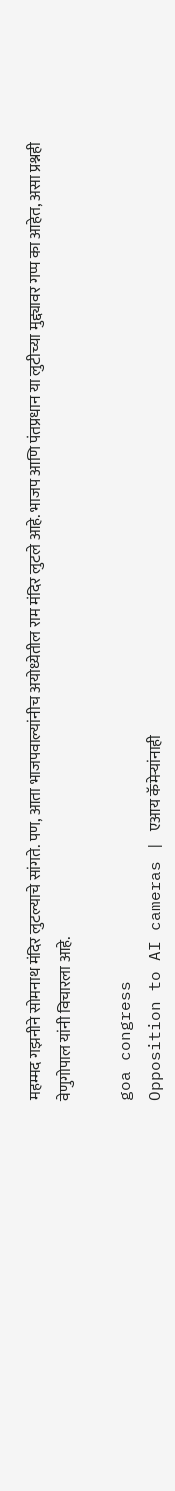महम्मद गझनीने सोमनाथ मंदिर लुटल्याचे सांगते. पण, आता भाजपवाल्यांनीच अयोध्येतील राम मंदिर लुटले आहे. भाजप आणि पंतप्रधान या लुटीच्या मुद्द्यावर गप्प का आहेत, असा प्रश्नही वेणुगोपाल यांनी विचारला आहे.

goa congress
Opposition to AI cameras | एआय कॅमेऱ्यांनाही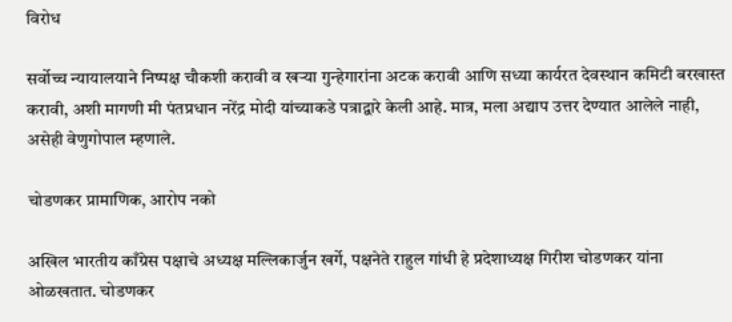विरोध

सर्वोच्च न्यायालयाने निष्पक्ष चौकशी करावी व खऱ्या गुन्हेगारांना अटक करावी आणि सध्या कार्यरत देवस्थान कमिटी बरखास्त करावी, अशी मागणी मी पंतप्रधान नरेंद्र मोदी यांच्याकडे पत्राद्वारे केली आहे. मात्र, मला अद्याप उत्तर देण्यात आलेले नाही, असेही वेणुगोपाल म्हणाले.

चोडणकर प्रामाणिक, आरोप नको

अखिल भारतीय काँग्रेस पक्षाचे अध्यक्ष मल्लिकार्जुन खर्गे, पक्षनेते राहुल गांधी हे प्रदेशाध्यक्ष गिरीश चोडणकर यांना ओळखतात. चोडणकर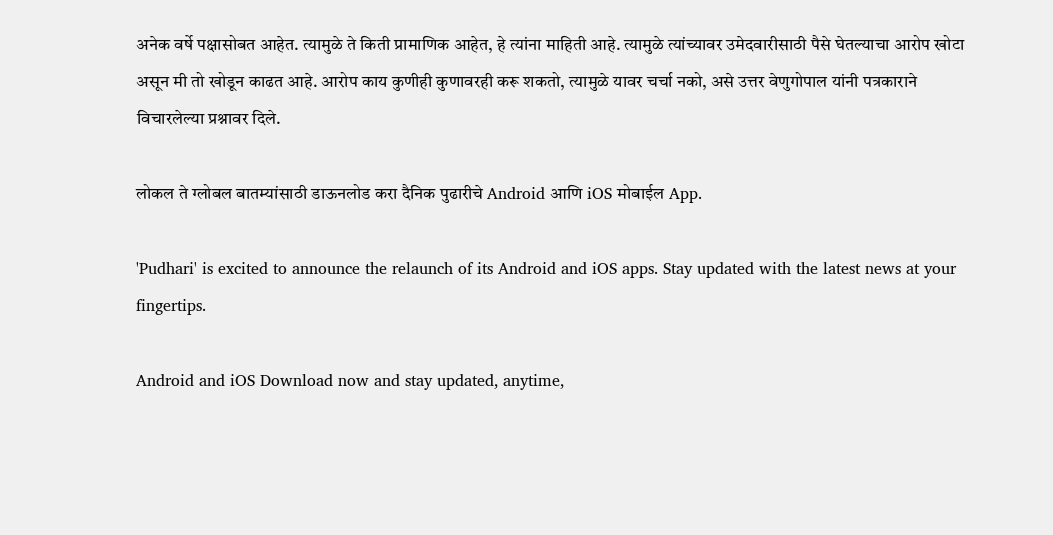अनेक वर्षे पक्षासोबत आहेत. त्यामुळे ते किती प्रामाणिक आहेत, हे त्यांना माहिती आहे. त्यामुळे त्यांच्यावर उमेदवारीसाठी पैसे घेतल्याचा आरोप खोटा असून मी तो खोडून काढत आहे. आरोप काय कुणीही कुणावरही करू शकतो, त्यामुळे यावर चर्चा नको, असे उत्तर वेणुगोपाल यांनी पत्रकाराने विचारलेल्या प्रश्नावर दिले.

लोकल ते ग्लोबल बातम्यांसाठी डाऊनलोड करा दैनिक पुढारीचे Android आणि iOS मोबाईल App.

'Pudhari' is excited to announce the relaunch of its Android and iOS apps. Stay updated with the latest news at your fingertips.

Android and iOS Download now and stay updated, anytime,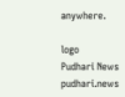anywhere.

logo
Pudhari News
pudhari.news